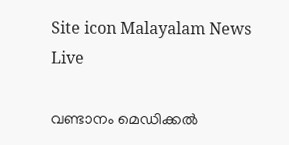Site icon Malayalam News Live

വണ്ടാനം മെഡിക്കൽ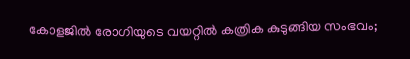കോളജിൽ രോഗിയുടെ വയറ്റിൽ കത്രിക കുടുങ്ങിയ സംഭവം;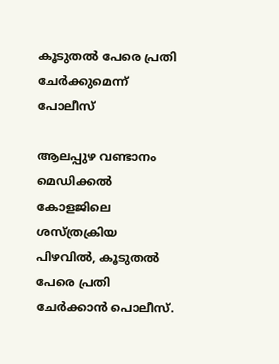കൂടുതൽ പേരെ പ്രതി ചേർക്കുമെന്ന് പോലീസ്

ആലപ്പുഴ വണ്ടാനം മെഡിക്കൽ കോളജിലെ ശസ്ത്രക്രിയ പിഴവിൽ, കൂടുതൽ പേരെ പ്രതി ചേർക്കാൻ പൊലീസ്.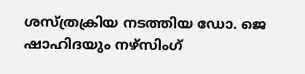ശസ്ത്രക്രിയ നടത്തിയ ഡോ. ജെ ഷാഹിദയും നഴ്സിംഗ്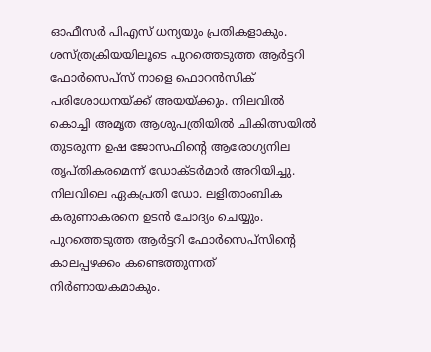ഓഫീസർ പിഎസ് ധന്യയും പ്രതികളാകും. ശസ്ത്രക്രിയയിലൂടെ പുറത്തെടുത്ത ആർട്ടറി ഫോർസെപ്സ് നാളെ ഫൊറൻസിക് പരിശോധനയ്ക്ക് അയയ്ക്കും. നിലവിൽ കൊച്ചി അമൃത ആശുപത്രിയിൽ ചികിത്സയിൽ തുടരുന്ന ഉഷ ജോസഫിന്റെ ആരോഗ്യനില തൃപ്തികരമെന്ന് ഡോക്ടർമാർ അറിയിച്ചു. നിലവിലെ ഏകപ്രതി ഡോ. ലളിതാംബിക കരുണാകരനെ ഉടൻ ചോദ്യം ചെയ്യും. പുറത്തെടുത്ത ആർട്ടറി ഫോർസെപ്സിന്റെ കാലപ്പഴക്കം കണ്ടെത്തുന്നത് നിർണായകമാകും.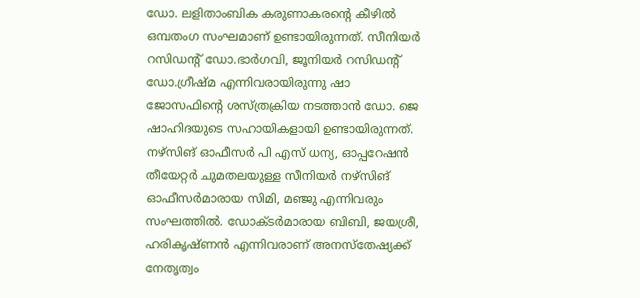ഡോ. ലളിതാംബിക കരുണാകരന്റെ കീഴിൽ ഒമ്പതംഗ സംഘമാണ് ഉണ്ടായിരുന്നത്. സീനിയർ റസിഡന്റ് ഡോ.ഭാർഗവി, ജൂനിയർ റസിഡന്റ് ഡോ.ഗ്രീഷ്മ എന്നിവരായിരുന്നു ഷാ ജോസഫിന്റെ ശസ്ത്രക്രിയ നടത്താൻ ഡോ. ജെ ഷാഹിദയുടെ സഹായികളായി ഉണ്ടായിരുന്നത്. നഴ്സിങ് ഓഫീസർ പി എസ് ധന്യ, ഓപ്പറേഷൻ തീയേറ്റർ ചുമതലയുള്ള സീനിയർ നഴ്സിങ് ഓഫീസർമാരായ സിമി, മഞ്ജു എന്നിവരും സംഘത്തിൽ. ഡോക്ടർമാരായ ബിബി, ജയശ്രീ, ഹരികൃഷ്ണൻ എന്നിവരാണ് അനസ്തേഷ്യക്ക് നേതൃത്വം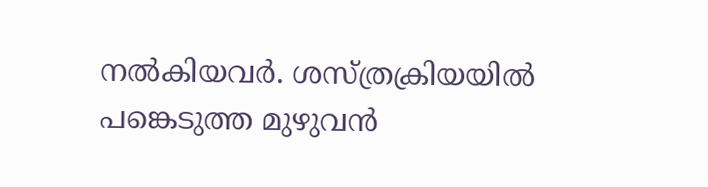നൽകിയവർ. ശസ്ത്രക്രിയയിൽ പങ്കെടുത്ത മുഴുവൻ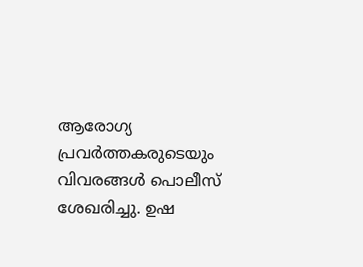ആരോഗ്യ പ്രവർത്തകരുടെയും വിവരങ്ങൾ പൊലീസ് ശേഖരിച്ചു. ഉഷ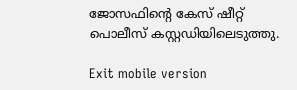ജോസഫിന്റെ കേസ് ഷീറ്റ് പൊലീസ് കസ്റ്റഡിയിലെടുത്തു.

Exit mobile version